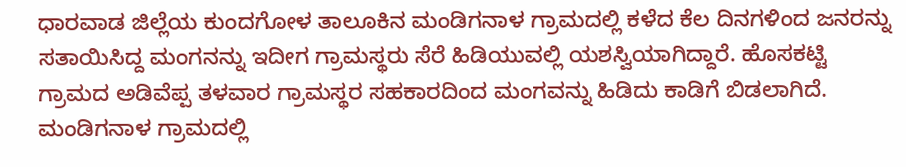ಧಾರವಾಡ ಜಿಲ್ಲೆಯ ಕುಂದಗೋಳ ತಾಲೂಕಿನ ಮಂಡಿಗನಾಳ ಗ್ರಾಮದಲ್ಲಿ ಕಳೆದ ಕೆಲ ದಿನಗಳಿಂದ ಜನರನ್ನು ಸತಾಯಿಸಿದ್ದ ಮಂಗನನ್ನು ಇದೀಗ ಗ್ರಾಮಸ್ಥರು ಸೆರೆ ಹಿಡಿಯುವಲ್ಲಿ ಯಶಸ್ವಿಯಾಗಿದ್ದಾರೆ. ಹೊಸಕಟ್ಟಿ ಗ್ರಾಮದ ಅಡಿವೆಪ್ಪ ತಳವಾರ ಗ್ರಾಮಸ್ಥರ ಸಹಕಾರದಿಂದ ಮಂಗವನ್ನು ಹಿಡಿದು ಕಾಡಿಗೆ ಬಿಡಲಾಗಿದೆ. ಮಂಡಿಗನಾಳ ಗ್ರಾಮದಲ್ಲಿ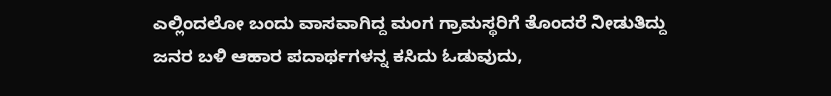ಎಲ್ಲಿಂದಲೋ ಬಂದು ವಾಸವಾಗಿದ್ದ ಮಂಗ ಗ್ರಾಮಸ್ಥರಿಗೆ ತೊಂದರೆ ನೀಡುತಿದ್ದು ಜನರ ಬಳಿ ಆಹಾರ ಪದಾರ್ಥಗಳನ್ನ ಕಸಿದು ಓಡುವುದು,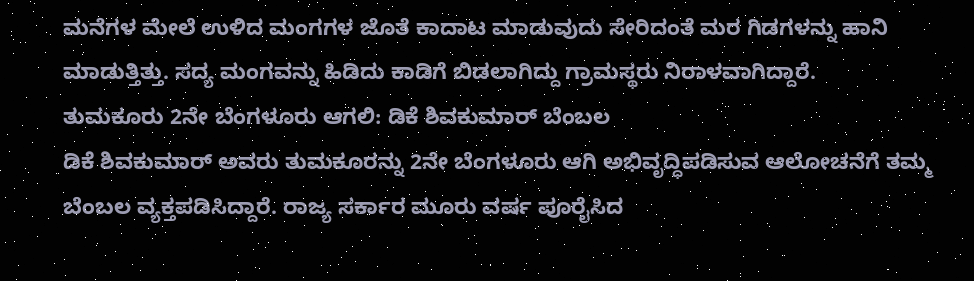ಮನೆಗಳ ಮೇಲೆ ಉಳಿದ ಮಂಗಗಳ ಜೊತೆ ಕಾದಾಟ ಮಾಡುವುದು ಸೇರಿದಂತೆ ಮರ ಗಿಡಗಳನ್ನು ಹಾನಿ ಮಾಡುತ್ತಿತ್ತು. ಸದ್ಯ ಮಂಗವನ್ನು ಹಿಡಿದು ಕಾಡಿಗೆ ಬಿಡಲಾಗಿದ್ದು ಗ್ರಾಮಸ್ಥರು ನಿರಾಳವಾಗಿದ್ದಾರೆ.
ತುಮಕೂರು 2ನೇ ಬೆಂಗಳೂರು ಆಗಲಿ: ಡಿಕೆ ಶಿವಕುಮಾರ್ ಬೆಂಬಲ
ಡಿಕೆ ಶಿವಕುಮಾರ್ ಅವರು ತುಮಕೂರನ್ನು 2ನೇ ಬೆಂಗಳೂರು ಆಗಿ ಅಭಿವೃದ್ಧಿಪಡಿಸುವ ಆಲೋಚನೆಗೆ ತಮ್ಮ ಬೆಂಬಲ ವ್ಯಕ್ತಪಡಿಸಿದ್ದಾರೆ. ರಾಜ್ಯ ಸರ್ಕಾರ ಮೂರು ವರ್ಷ ಪೂರೈಸಿದ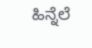ಹಿನ್ನೆಲೆ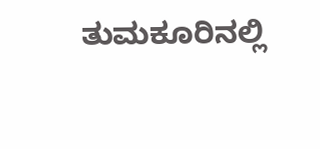ತುಮಕೂರಿನಲ್ಲಿ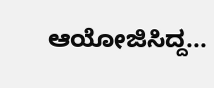ಆಯೋಜಿಸಿದ್ದ...